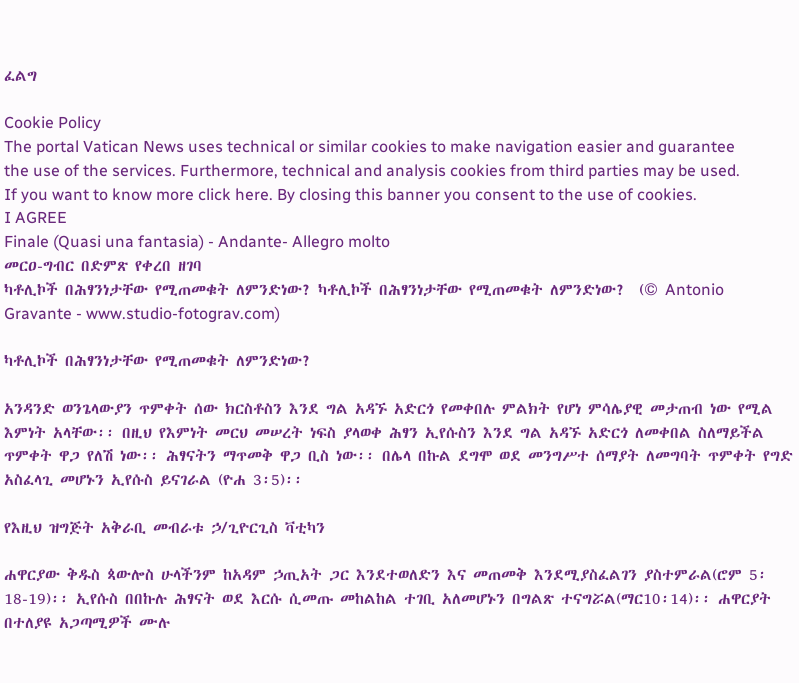ፈልግ

Cookie Policy
The portal Vatican News uses technical or similar cookies to make navigation easier and guarantee the use of the services. Furthermore, technical and analysis cookies from third parties may be used. If you want to know more click here. By closing this banner you consent to the use of cookies.
I AGREE
Finale (Quasi una fantasia) - Andante- Allegro molto
መርዐ-ግብር በድምጽ የቀረበ ዘገባ
ካቶሊኮች በሕፃንነታቸው የሚጠመቁት ለምንድነው? ካቶሊኮች በሕፃንነታቸው የሚጠመቁት ለምንድነው?  (© Antonio Gravante - www.studio-fotograv.com)

ካቶሊኮች በሕፃንነታቸው የሚጠመቁት ለምንድነው?

አንዳንድ ወንጌላውያን ጥምቀት ሰው ክርስቶስን እንደ ግል አዳኙ አድርጎ የመቀበሉ ምልክት የሆነ ምሳሌያዊ መታጠብ ነው የሚል እምነት አላቸው፡፡ በዚህ የእምነት መርህ መሠረት ነፍስ ያላወቀ ሕፃን ኢየሱስን እንደ ግል አዳኙ አድርጎ ለመቀበል ስለማይችል ጥምቀት ዋጋ የለሽ ነው፡፡ ሕፃናትን ማጥመቅ ዋጋ ቢስ ነው፡፡ በሌላ በኩል ደግሞ ወደ መንግሥተ ሰማያት ለመግባት ጥምቀት የግድ አስፈላጊ መሆኑን ኢየሱስ ይናገራል (ዮሐ 3፡5)፡፡

የእዚህ ዝግጅት አቅራቢ መብራቱ ኃ/ጊዮርጊስ ቫቲካን

ሐዋርያው ቅዱስ ጳውሎስ ሁላችንም ከአዳም ኃጢአት ጋር እንደተወለድን እና መጠመቅ እንደሚያስፈልገን ያስተምራል(ሮም 5፡18-19)፡፡ ኢየሱስ በበኩሉ ሕፃናት ወደ እርሱ ሲመጡ መከልከል ተገቢ አለመሆኑን በግልጽ ተናግሯል(ማር10፡14)፡፡ ሐዋርያት በተለያዩ አጋጣሚዎች ሙሉ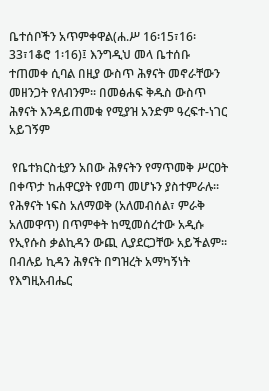ቤተሰቦችን አጥምቀዋል(ሐ.ሥ 16፡15፣16፡33፣1ቆሮ 1፡16)፤ እንግዲህ መላ ቤተሰቡ ተጠመቀ ሲባል በዚያ ውስጥ ሕፃናት መኖራቸውን መዘንጋት የለብንም፡፡ በመፅሐፍ ቅዱስ ውስጥ ሕፃናት እንዳይጠመቁ የሚያዝ አንድም ዓረፍተ-ነገር አይገኝም

 የቤተክርስቲያን አበው ሕፃናትን የማጥመቅ ሥርዐት በቀጥታ ከሐዋርያት የመጣ መሆኑን ያስተምራሉ፡፡ የሕፃናት ነፍስ አለማወቅ (አለመብሰል፣ ምራቅ አለመዋጥ) በጥምቀት ከሚመሰረተው አዲሱ የኢየሱስ ቃልኪዳን ውጪ ሊያደርጋቸው አይችልም፡፡ በብሉይ ኪዳን ሕፃናት በግዝረት አማካኝነት የእግዚአብሔር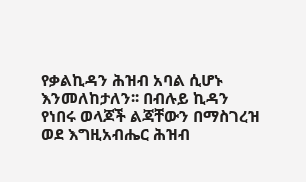የቃልኪዳን ሕዝብ አባል ሲሆኑ እንመለከታለን፡፡ በብሉይ ኪዳን የነበሩ ወላጆች ልጃቸውን በማስገረዝ ወደ እግዚአብሔር ሕዝብ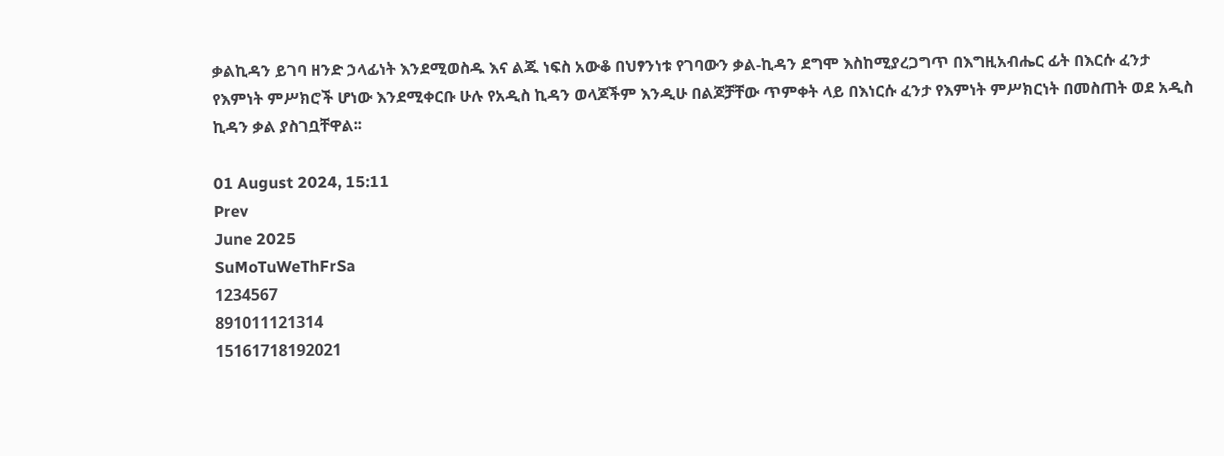ቃልኪዳን ይገባ ዘንድ ኃላፊነት እንደሚወስዱ እና ልጁ ነፍስ አውቆ በህፃንነቱ የገባውን ቃል-ኪዳን ደግሞ እስከሚያረጋግጥ በእግዚአብሔር ፊት በእርሱ ፈንታ የእምነት ምሥክሮች ሆነው እንደሚቀርቡ ሁሉ የአዲስ ኪዳን ወላጆችም እንዲሁ በልጆቻቸው ጥምቀት ላይ በእነርሱ ፈንታ የእምነት ምሥክርነት በመስጠት ወደ አዲስ ኪዳን ቃል ያስገቧቸዋል፡፡

01 August 2024, 15:11
Prev
June 2025
SuMoTuWeThFrSa
1234567
891011121314
15161718192021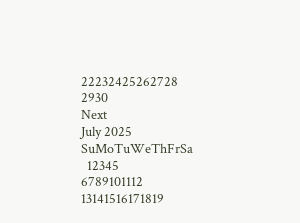22232425262728
2930
Next
July 2025
SuMoTuWeThFrSa
  12345
6789101112
13141516171819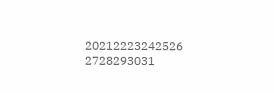20212223242526
2728293031